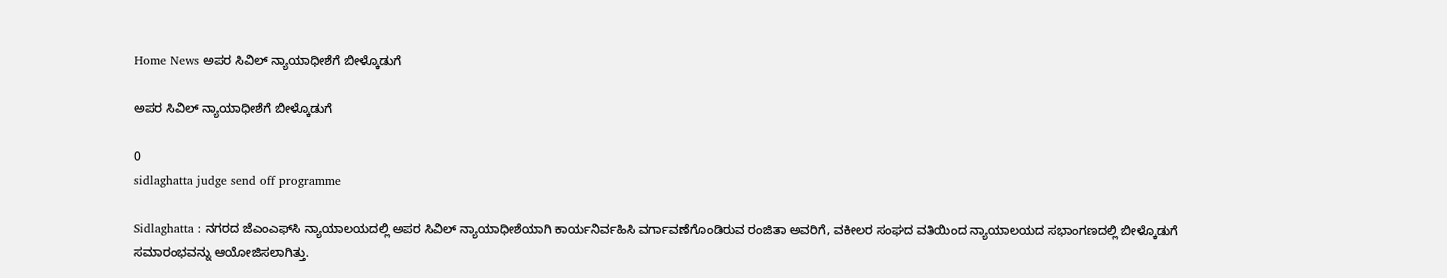Home News ಅಪರ ಸಿವಿಲ್ ನ್ಯಾಯಾಧೀಶೆಗೆ ಬೀಳ್ಕೊಡುಗೆ

ಅಪರ ಸಿವಿಲ್ ನ್ಯಾಯಾಧೀಶೆಗೆ ಬೀಳ್ಕೊಡುಗೆ

0
sidlaghatta judge send off programme

Sidlaghatta : ನಗರದ ಜೆಎಂಎಫ್‌ಸಿ ನ್ಯಾಯಾಲಯದಲ್ಲಿ ಅಪರ ಸಿವಿಲ್ ನ್ಯಾಯಾಧೀಶೆಯಾಗಿ ಕಾರ್ಯನಿರ್ವಹಿಸಿ ವರ್ಗಾವಣೆಗೊಂಡಿರುವ ರಂಜಿತಾ ಅವರಿಗೆ, ವಕೀಲರ ಸಂಘದ ವತಿಯಿಂದ ನ್ಯಾಯಾಲಯದ ಸಭಾಂಗಣದಲ್ಲಿ ಬೀಳ್ಕೊಡುಗೆ ಸಮಾರಂಭವನ್ನು ಆಯೋಜಿಸಲಾಗಿತ್ತು.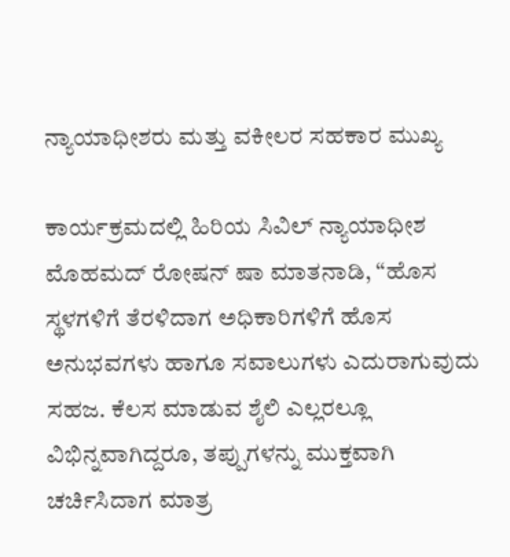ನ್ಯಾಯಾಧೀಶರು ಮತ್ತು ವಕೀಲರ ಸಹಕಾರ ಮುಖ್ಯ

ಕಾರ್ಯಕ್ರಮದಲ್ಲಿ ಹಿರಿಯ ಸಿವಿಲ್ ನ್ಯಾಯಾಧೀಶ ಮೊಹಮದ್ ರೋಷನ್ ಷಾ ಮಾತನಾಡಿ, “ಹೊಸ ಸ್ಥಳಗಳಿಗೆ ತೆರಳಿದಾಗ ಅಧಿಕಾರಿಗಳಿಗೆ ಹೊಸ ಅನುಭವಗಳು ಹಾಗೂ ಸವಾಲುಗಳು ಎದುರಾಗುವುದು ಸಹಜ. ಕೆಲಸ ಮಾಡುವ ಶೈಲಿ ಎಲ್ಲರಲ್ಲೂ ವಿಭಿನ್ನವಾಗಿದ್ದರೂ, ತಪ್ಪುಗಳನ್ನು ಮುಕ್ತವಾಗಿ ಚರ್ಚಿಸಿದಾಗ ಮಾತ್ರ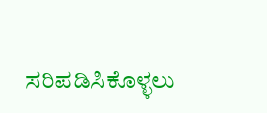ಸರಿಪಡಿಸಿಕೊಳ್ಳಲು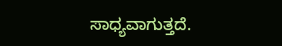ಸಾಧ್ಯವಾಗುತ್ತದೆ.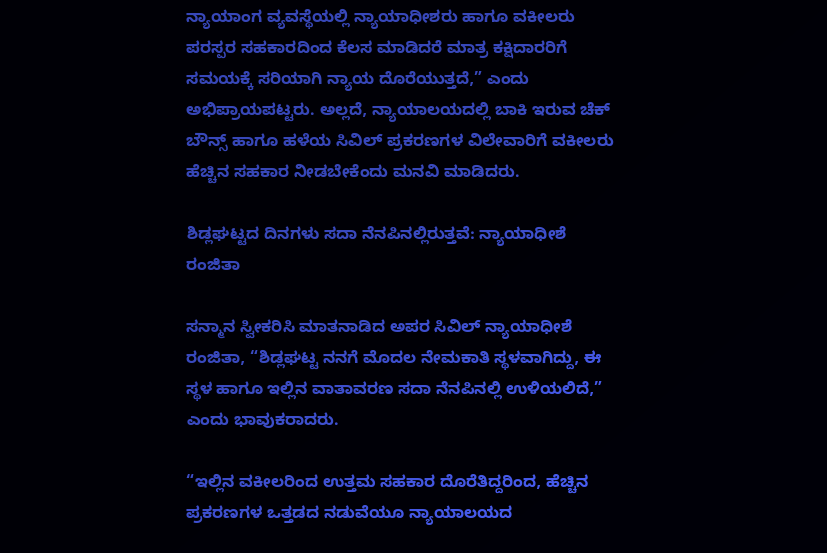ನ್ಯಾಯಾಂಗ ವ್ಯವಸ್ಥೆಯಲ್ಲಿ ನ್ಯಾಯಾಧೀಶರು ಹಾಗೂ ವಕೀಲರು ಪರಸ್ಪರ ಸಹಕಾರದಿಂದ ಕೆಲಸ ಮಾಡಿದರೆ ಮಾತ್ರ ಕಕ್ಷಿದಾರರಿಗೆ ಸಮಯಕ್ಕೆ ಸರಿಯಾಗಿ ನ್ಯಾಯ ದೊರೆಯುತ್ತದೆ,” ಎಂದು ಅಭಿಪ್ರಾಯಪಟ್ಟರು. ಅಲ್ಲದೆ, ನ್ಯಾಯಾಲಯದಲ್ಲಿ ಬಾಕಿ ಇರುವ ಚೆಕ್ ಬೌನ್ಸ್ ಹಾಗೂ ಹಳೆಯ ಸಿವಿಲ್ ಪ್ರಕರಣಗಳ ವಿಲೇವಾರಿಗೆ ವಕೀಲರು ಹೆಚ್ಚಿನ ಸಹಕಾರ ನೀಡಬೇಕೆಂದು ಮನವಿ ಮಾಡಿದರು.

ಶಿಡ್ಲಘಟ್ಟದ ದಿನಗಳು ಸದಾ ನೆನಪಿನಲ್ಲಿರುತ್ತವೆ: ನ್ಯಾಯಾಧೀಶೆ ರಂಜಿತಾ

ಸನ್ಮಾನ ಸ್ವೀಕರಿಸಿ ಮಾತನಾಡಿದ ಅಪರ ಸಿವಿಲ್ ನ್ಯಾಯಾಧೀಶೆ ರಂಜಿತಾ, “ಶಿಡ್ಲಘಟ್ಟ ನನಗೆ ಮೊದಲ ನೇಮಕಾತಿ ಸ್ಥಳವಾಗಿದ್ದು, ಈ ಸ್ಥಳ ಹಾಗೂ ಇಲ್ಲಿನ ವಾತಾವರಣ ಸದಾ ನೆನಪಿನಲ್ಲಿ ಉಳಿಯಲಿದೆ,” ಎಂದು ಭಾವುಕರಾದರು.

“ಇಲ್ಲಿನ ವಕೀಲರಿಂದ ಉತ್ತಮ ಸಹಕಾರ ದೊರೆತಿದ್ದರಿಂದ, ಹೆಚ್ಚಿನ ಪ್ರಕರಣಗಳ ಒತ್ತಡದ ನಡುವೆಯೂ ನ್ಯಾಯಾಲಯದ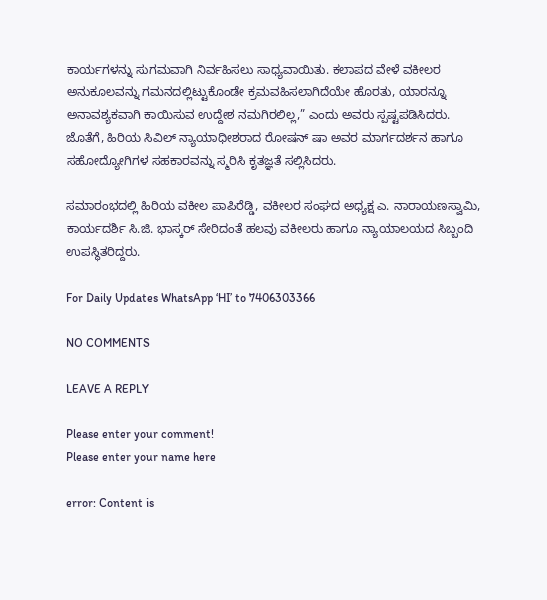ಕಾರ್ಯಗಳನ್ನು ಸುಗಮವಾಗಿ ನಿರ್ವಹಿಸಲು ಸಾಧ್ಯವಾಯಿತು. ಕಲಾಪದ ವೇಳೆ ವಕೀಲರ ಅನುಕೂಲವನ್ನು ಗಮನದಲ್ಲಿಟ್ಟುಕೊಂಡೇ ಕ್ರಮವಹಿಸಲಾಗಿದೆಯೇ ಹೊರತು, ಯಾರನ್ನೂ ಅನಾವಶ್ಯಕವಾಗಿ ಕಾಯಿಸುವ ಉದ್ದೇಶ ನಮಗಿರಲಿಲ್ಲ,” ಎಂದು ಅವರು ಸ್ಪಷ್ಟಪಡಿಸಿದರು. ಜೊತೆಗೆ, ಹಿರಿಯ ಸಿವಿಲ್ ನ್ಯಾಯಾಧೀಶರಾದ ರೋಷನ್ ಷಾ ಅವರ ಮಾರ್ಗದರ್ಶನ ಹಾಗೂ ಸಹೋದ್ಯೋಗಿಗಳ ಸಹಕಾರವನ್ನು ಸ್ಮರಿಸಿ ಕೃತಜ್ಞತೆ ಸಲ್ಲಿಸಿದರು.

ಸಮಾರಂಭದಲ್ಲಿ ಹಿರಿಯ ವಕೀಲ ಪಾಪಿರೆಡ್ಡಿ, ವಕೀಲರ ಸಂಘದ ಅಧ್ಯಕ್ಷ ಎ. ನಾರಾಯಣಸ್ವಾಮಿ, ಕಾರ್ಯದರ್ಶಿ ಸಿ.ಜಿ. ಭಾಸ್ಕರ್ ಸೇರಿದಂತೆ ಹಲವು ವಕೀಲರು ಹಾಗೂ ನ್ಯಾಯಾಲಯದ ಸಿಬ್ಬಂದಿ ಉಪಸ್ಥಿತರಿದ್ದರು.

For Daily Updates WhatsApp ‘HI’ to 7406303366

NO COMMENTS

LEAVE A REPLY

Please enter your comment!
Please enter your name here

error: Content is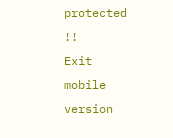protected !!
Exit mobile version